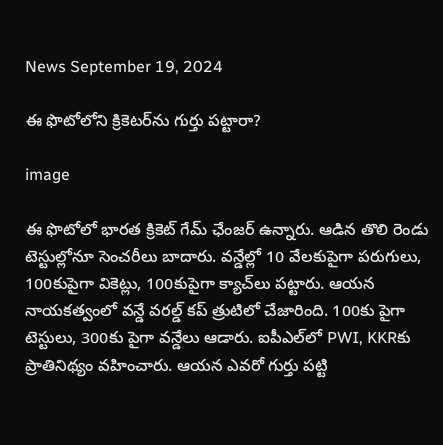News September 19, 2024

ఈ ఫొటోలోని క్రికెటర్‌ను గుర్తు పట్టారా?

image

ఈ ఫొటోలో భారత క్రికెట్ గేమ్ ఛేంజర్ ఉన్నారు. ఆడిన తొలి రెండు టెస్టుల్లోనూ సెంచరీలు బాదారు. వన్డేల్లో 10 వేలకుపైగా పరుగులు, 100కుపైగా వికెట్లు, 100కుపైగా క్యాచ్‌లు పట్టారు. ఆయన నాయకత్వంలో వన్డే వరల్డ్ కప్ త్రుటిలో చేజారింది. 100కు పైగా టెస్టులు, 300కు పైగా వన్డేలు ఆడారు. ఐపీఎల్‌లో PWI, KKRకు ప్రాతినిథ్యం వహించారు. ఆయన ఎవరో గుర్తు పట్టి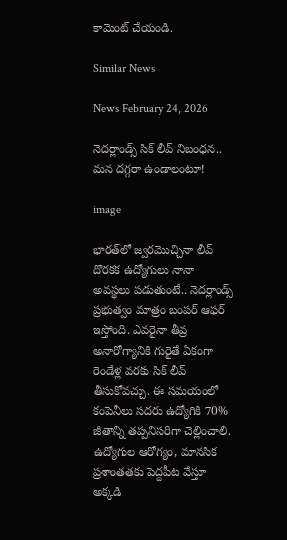కామెంట్ చేయండి.

Similar News

News February 24, 2026

నెదర్లాండ్స్ సిక్ లీవ్ నిబంధన.. మన దగ్గరా ఉండాలంటూ!

image

భారత్‌లో జ్వరమొచ్చినా లీవ్ దొరకక ఉద్యోగులు నానా అవస్థలు పడుతుంటే.. నెదర్లాండ్స్ ప్రభుత్వం మాత్రం బంపర్ ఆఫర్ ఇస్తోంది. ఎవరైనా తీవ్ర అనారోగ్యానికి గురైతే ఏకంగా రెండేళ్ల వరకు సిక్ లీవ్ తీసుకోవచ్చు. ఈ సమయంలో కంపెనీలు సదరు ఉద్యోగికి 70% జీతాన్ని తప్పనిసరిగా చెల్లించాలి. ఉద్యోగుల ఆరోగ్యం, మానసిక ప్రశాంతతకు పెద్దపీట వేస్తూ అక్కడి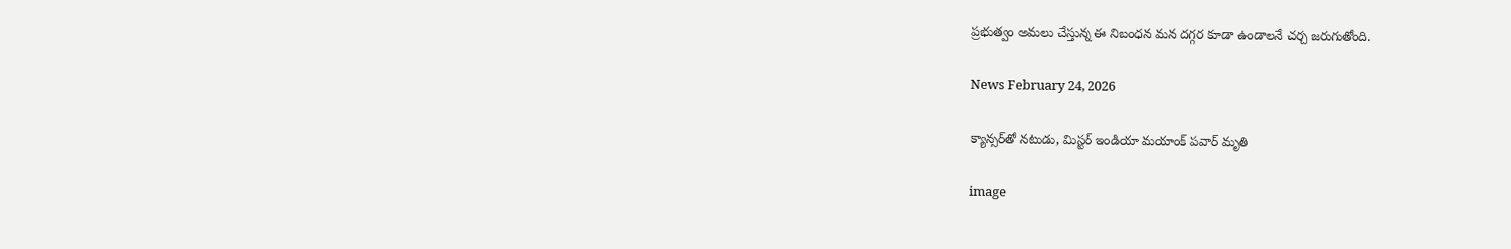ప్రభుత్వం అమలు చేస్తున్న ఈ నిబంధన మన దగ్గర కూడా ఉండాలనే చర్చ జరుగుతోంది.

News February 24, 2026

క్యాన్సర్‌తో నటుడు, మిస్టర్ ఇండియా మయాంక్ పవార్ మృతి

image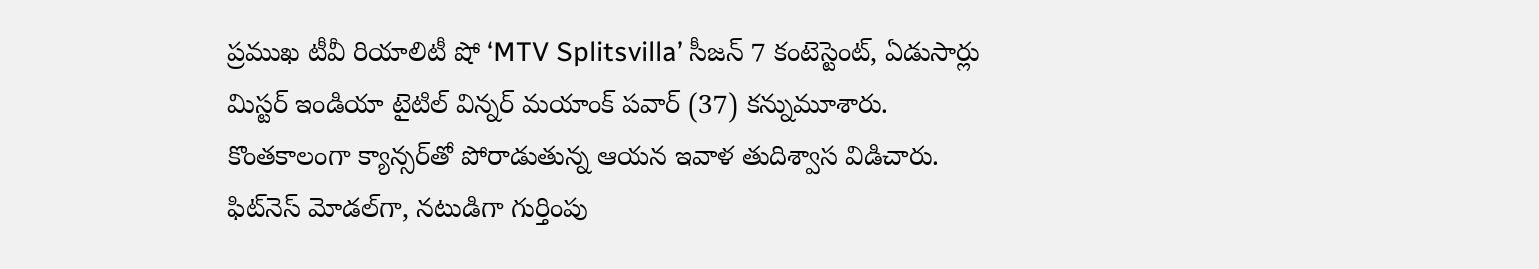ప్రముఖ టీవీ రియాలిటీ షో ‘MTV Splitsvilla’ సీజన్ 7 కంటెస్టెంట్, ఏడుసార్లు మిస్టర్ ఇండియా టైటిల్ విన్నర్ మయాంక్ పవార్ (37) కన్నుమూశారు. కొంతకాలంగా క్యాన్సర్‌తో పోరాడుతున్న ఆయన ఇవాళ తుదిశ్వాస విడిచారు. ఫిట్‌నెస్ మోడల్‌గా, నటుడిగా గుర్తింపు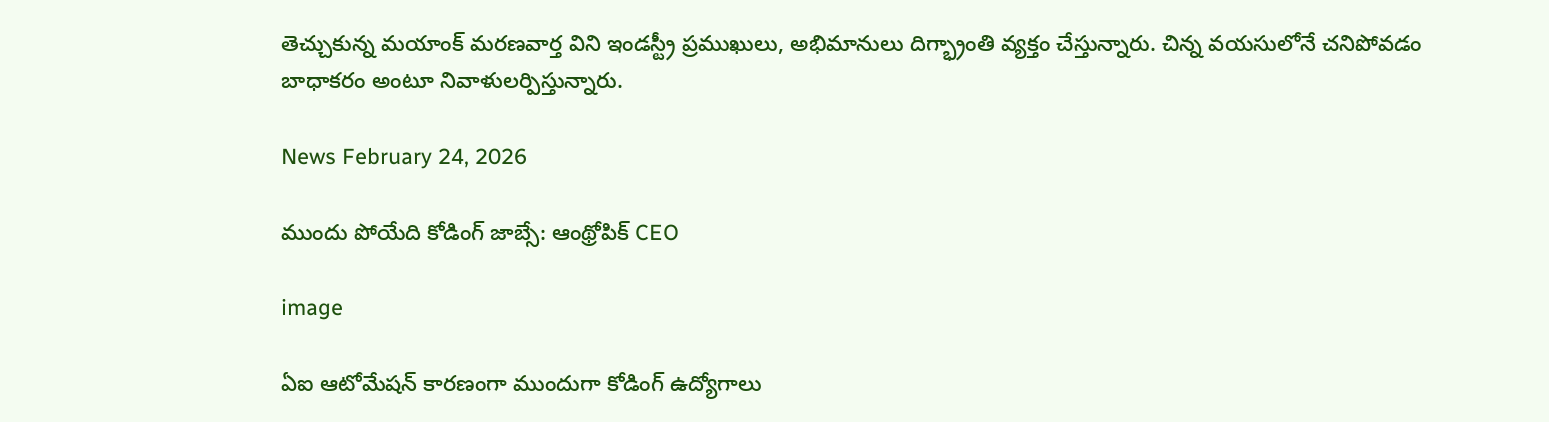తెచ్చుకున్న మయాంక్ మరణవార్త విని ఇండస్ట్రీ ప్రముఖులు, అభిమానులు దిగ్భ్రాంతి వ్యక్తం చేస్తున్నారు. చిన్న వయసులోనే చనిపోవడం బాధాకరం అంటూ నివాళులర్పిస్తున్నారు.

News February 24, 2026

ముందు పోయేది కోడింగ్ జాబ్సే: ఆంథ్రోపిక్ CEO

image

ఏఐ ఆటోమేషన్ కారణంగా ముందుగా కోడింగ్ ఉద్యోగాలు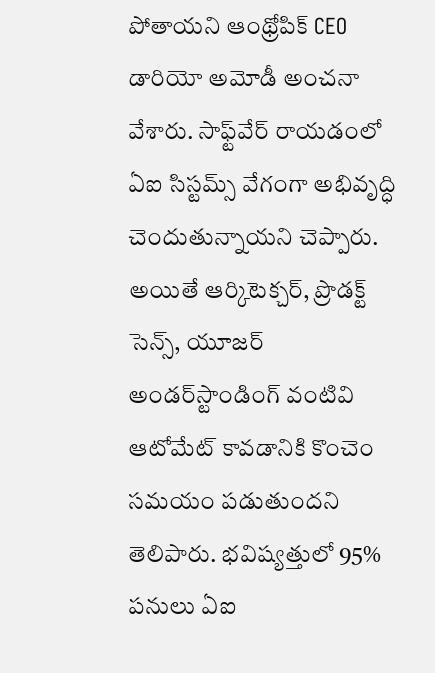పోతాయని ఆంథ్రోపిక్ CEO డారియో అమోడీ అంచనా వేశారు. సాఫ్ట్‌వేర్ రాయడంలో ఏఐ సిస్టమ్స్ వేగంగా అభివృద్ధి చెందుతున్నాయని చెప్పారు. అయితే ఆర్కిటెక్చర్, ప్రొడక్ట్ సెన్స్, యూజర్ అండర్‌స్టాండింగ్ వంటివి ఆటోమేట్ కావడానికి కొంచెం సమయం పడుతుందని తెలిపారు. భవిష్యత్తులో 95% పనులు ఏఐ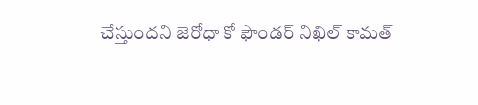చేస్తుందని జెరోధా కో ఫౌండర్ నిఖిల్ కామత్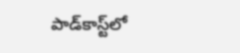పాడ్‌కాస్ట్‌లో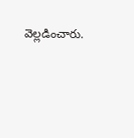వెల్లడించారు.